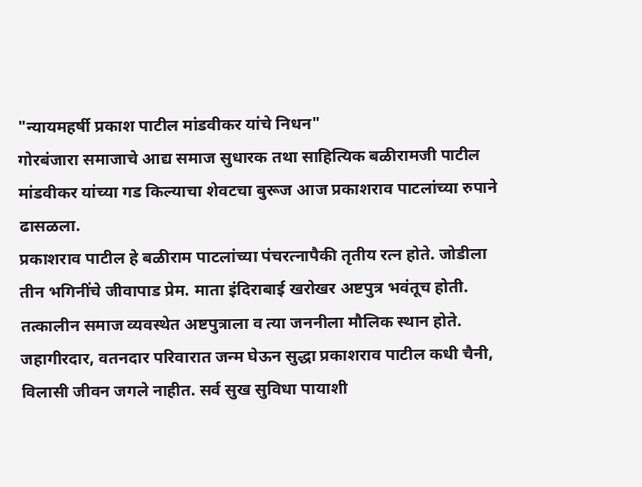"न्यायमहर्षी प्रकाश पाटील मांडवीकर यांचे निधन"
गोरबंजारा समाजाचे आद्य समाज सुधारक तथा साहित्यिक बळीरामजी पाटील मांडवीकर यांच्या गड किल्याचा शेवटचा बुरूज आज प्रकाशराव पाटलांच्या रुपाने ढासळला.
प्रकाशराव पाटील हे बळीराम पाटलांच्या पंचरत्नापैकी तृतीय रत्न होते. जोडीला तीन भगिनींचे जीवापाड प्रेम. माता इंदिराबाई खरोखर अष्टपुत्र भवंतूच होती. तत्कालीन समाज व्यवस्थेत अष्टपुत्राला व त्या जननीला मौलिक स्थान होते.
जहागीरदार, वतनदार परिवारात जन्म घेऊन सुद्धा प्रकाशराव पाटील कधी चैनी, विलासी जीवन जगले नाहीत. सर्व सुख सुविधा पायाशी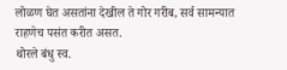लोळण घेत असतांना देखील ते गोर गरीब, सर्व सामन्यात राहणेच पसंत करीत असत.
थोरले बंधु स्व.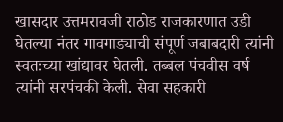खासदार उत्तमरावजी राठोड राजकारणात उडी घेतल्या नंतर गावगाड्याची संपूर्ण जबाबदारी त्यांनी स्वतःच्या खांद्यावर घेतली. तब्बल पंचवीस वर्ष त्यांनी सरपंचकी केली. सेवा सहकारी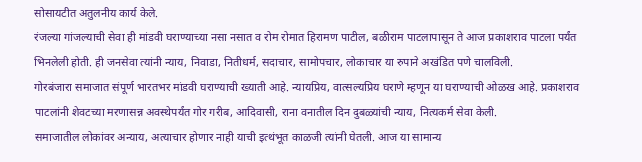सोसायटीत अतुलनीय कार्य केले.
रंजल्या गांजल्याची सेवा ही मांडवी घराण्याच्या नसा नसात व रोम रोमात हिरामण पाटील, बळीराम पाटलापासून ते आज प्रकाशराव पाटला पर्यंत भिनलेली होती. ही जनसेवा त्यांनी न्याय, निवाडा, नितीधर्म, सदाचार, सामोपचार, लोकाचार या रुपाने अखंडित पणे चालविली.
गोरबंजारा समाजात संपूर्ण भारतभर मांडवी घराण्याची ख्याती आहे. न्यायप्रिय, वात्सल्यप्रिय घराणे म्हणून या घराण्याची ओळख आहे. प्रकाशराव पाटलांनी शेवटच्या मरणासन्न अवस्थेपर्यंत गोर गरीब, आदिवासी, राना वनातील दिन दुबळ्यांची न्याय, नित्यकर्म सेवा केली.
समाजातील लोकांवर अन्याय, अत्याचार होणार नाही याची इत्थंभूत काळजी त्यांनी घेतली. आज या सामान्य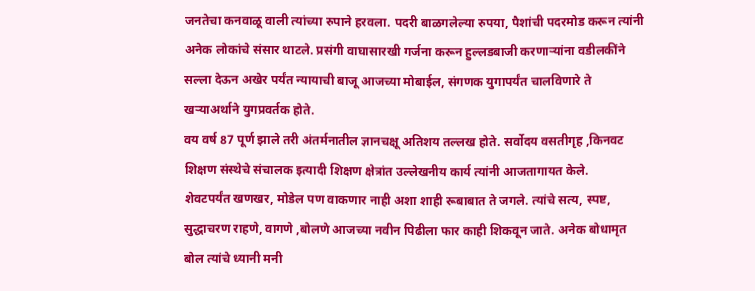जनतेचा कनवाळू वाली त्यांच्या रुपाने हरवला. पदरी बाळगलेल्या रुपया, पैशांची पदरमोड करून त्यांनी अनेक लोकांचे संसार थाटले. प्रसंगी वाघासारखी गर्जना करून हुल्लडबाजी करणाऱ्यांना वडीलकींने सल्ला देऊन अखेर पर्यंत न्यायाची बाजू आजच्या मोबाईल, संगणक युगापर्यंत चालविणारे ते खऱ्याअर्थाने युगप्रवर्तक होते.
वय वर्ष 87 पूर्ण झाले तरी अंतर्मनातील ज्ञानचक्षू अतिशय तल्लख होते. सर्वोदय वसतीगृह ,किनवट शिक्षण संस्थेचे संचालक इत्यादी शिक्षण क्षेत्रांत उल्लेखनीय कार्य त्यांनी आजतागायत केले.
शेवटपर्यंत खणखर, मोडेल पण वाकणार नाही अशा शाही रूबाबात ते जगले. त्यांचे सत्य, स्पष्ट, सुद्धाचरण राहणे, वागणे ,बोलणे आजच्या नवीन पिढीला फार काही शिकवून जाते. अनेक बोधामृत बोल त्यांचे ध्यानी मनी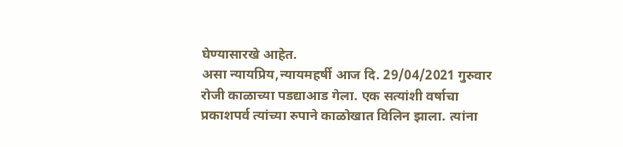घेण्यासारखे आहेत.
असा न्यायप्रिय,न्यायमहर्षी आज दि. 29/04/2021 गुरुवार रोजी काळाच्या पडद्याआड गेला. एक सत्यांशी वर्षाचा प्रकाशपर्व त्यांच्या रुपाने काळोखात विलिन झाला. त्यांना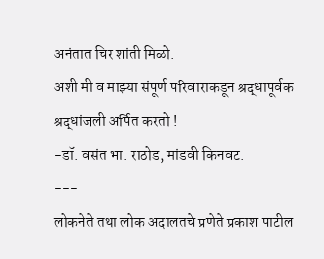अनंतात चिर शांती मिळो.
अशी मी व माझ्या संपूर्ण परिवाराकडून श्रद्धापूर्वक श्रद्धांजली अर्पित करतो !
-डॉ. वसंत भा. राठोड, मांडवी किनवट.
---
लोकनेते तथा लोक अदालतचे प्रणेते प्रकाश पाटील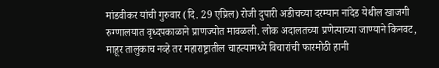मांडवीकर यांची गुरुवार (दि. 29 एप्रिल) रोजी दुपारी अडीचच्या दरम्यान नांदेड येथील खाजगी रुग्णालयात वृध्दपकाळाने प्राणज्योत मावळली. लोक अदालतच्या प्रणेत्याच्या जाण्याने किनवट, माहूर तालुकाच नव्हे तर महाराष्ट्रातील चाहत्यामध्ये विचारांची फारमोठी हानी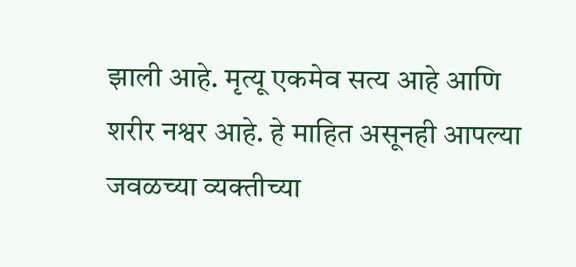झाली आहे. मृत्यू एकमेव सत्य आहे आणि शरीर नश्वर आहे. हे माहित असूनही आपल्या जवळच्या व्यक्तीच्या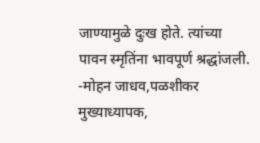जाण्यामुळे दुःख होते. त्यांच्या पावन स्मृतिंना भावपूर्ण श्रद्धांजली.
-मोहन जाधव,पळशीकर
मुख्याध्यापक,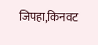जिपहा,किनवट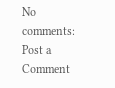No comments:
Post a Comment